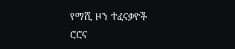የማሺ ዞን ተፈናቃዮች ሮሮና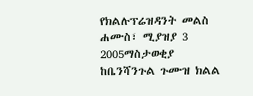የክልሉፕሬዝዳንት መልስ
ሐሙስ፣ ሚያዝያ 3 2005ማስታወቂያ
ከቤንሻንጉል ጉሙዝ ክልል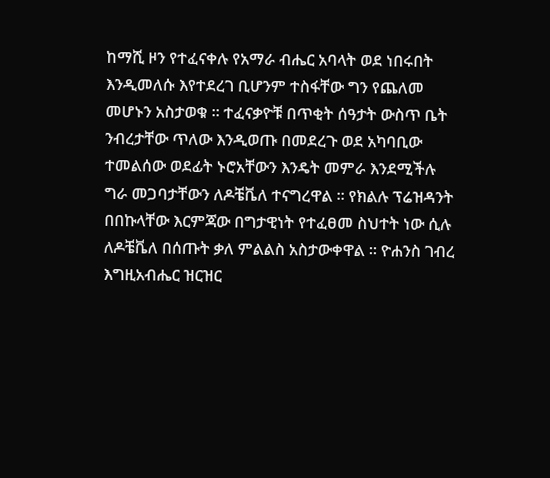ከማሺ ዞን የተፈናቀሉ የአማራ ብሔር አባላት ወደ ነበሩበት እንዲመለሱ እየተደረገ ቢሆንም ተስፋቸው ግን የጨለመ መሆኑን አስታወቁ ። ተፈናቃዮቹ በጥቂት ሰዓታት ውስጥ ቤት ንብረታቸው ጥለው እንዲወጡ በመደረጉ ወደ አካባቢው ተመልሰው ወደፊት ኑሮአቸውን እንዴት መምራ እንደሚችሉ ግራ መጋባታቸውን ለዶቼቬለ ተናግረዋል ። የክልሉ ፕሬዝዳንት በበኩላቸው እርምጃው በግታዊነት የተፈፀመ ስህተት ነው ሲሉ ለዶቼቬለ በሰጡት ቃለ ምልልስ አስታውቀዋል ። ዮሐንስ ገብረ እግዚአብሔር ዝርዝር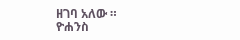ዘገባ አለው ።
ዮሐንስ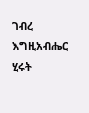ገብረ እግዚአብሔር
ሂሩት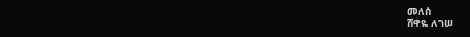መለሰ
ሸዋዬ ለገሠ